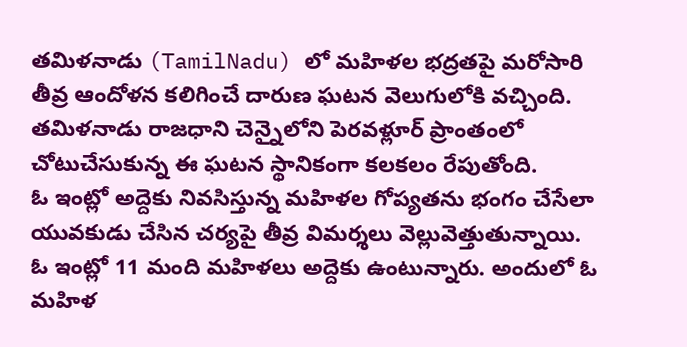తమిళనాడు (TamilNadu) లో మహిళల భద్రతపై మరోసారి తీవ్ర ఆందోళన కలిగించే దారుణ ఘటన వెలుగులోకి వచ్చింది. తమిళనాడు రాజధాని చెన్నైలోని పెరవళ్లూర్ ప్రాంతంలో చోటుచేసుకున్న ఈ ఘటన స్థానికంగా కలకలం రేపుతోంది.
ఓ ఇంట్లో అద్దెకు నివసిస్తున్న మహిళల గోప్యతను భంగం చేసేలా యువకుడు చేసిన చర్యపై తీవ్ర విమర్శలు వెల్లువెత్తుతున్నాయి. ఓ ఇంట్లో 11 మంది మహిళలు అద్దెకు ఉంటున్నారు. అందులో ఓ మహిళ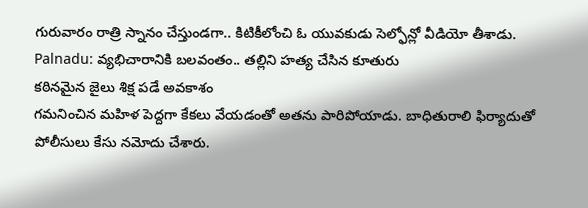గురువారం రాత్రి స్నానం చేస్తుండగా.. కిటికీలోంచి ఓ యువకుడు సెల్ఫోన్లో వీడియో తీశాడు.
Palnadu: వ్యభిచారానికి బలవంతం.. తల్లిని హత్య చేసిన కూతురు
కఠినమైన జైలు శిక్ష పడే అవకాశం
గమనించిన మహిళ పెద్దగా కేకలు వేయడంతో అతను పారిపోయాడు. బాధితురాలి ఫిర్యాదుతో పోలీసులు కేసు నమోదు చేశారు.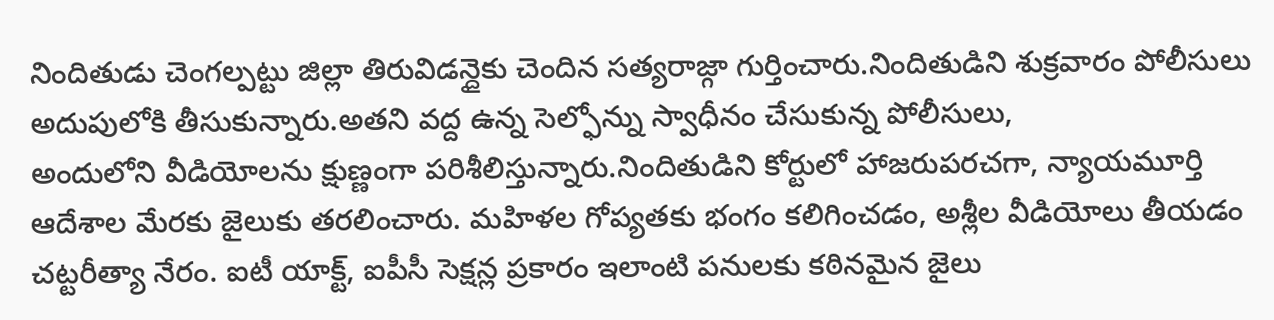నిందితుడు చెంగల్పట్టు జిల్లా తిరువిడన్దైకు చెందిన సత్యరాజ్గా గుర్తించారు.నిందితుడిని శుక్రవారం పోలీసులు అదుపులోకి తీసుకున్నారు.అతని వద్ద ఉన్న సెల్ఫోన్ను స్వాధీనం చేసుకున్న పోలీసులు,
అందులోని వీడియోలను క్షుణ్ణంగా పరిశీలిస్తున్నారు.నిందితుడిని కోర్టులో హాజరుపరచగా, న్యాయమూర్తి ఆదేశాల మేరకు జైలుకు తరలించారు. మహిళల గోప్యతకు భంగం కలిగించడం, అశ్లీల వీడియోలు తీయడం చట్టరీత్యా నేరం. ఐటీ యాక్ట్, ఐపీసీ సెక్షన్ల ప్రకారం ఇలాంటి పనులకు కఠినమైన జైలు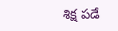శిక్ష పడే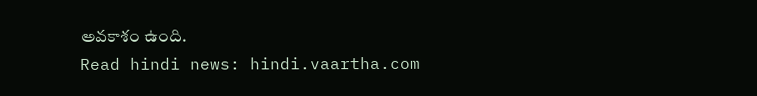అవకాశం ఉంది.
Read hindi news: hindi.vaartha.com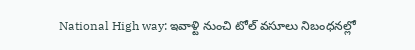National High way: ఇవాళ్టి నుంచి టోల్ వసూలు నిబంధనల్లో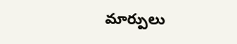మార్పులు